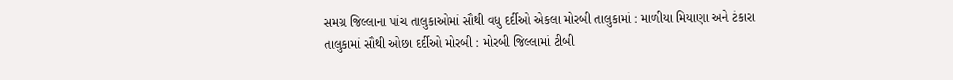સમગ્ર જિલ્લાના પાંચ તાલુકાઓમાં સૌથી વધુ દર્દીઓ એકલા મોરબી તાલુકામાં : માળીયા મિયાણા અને ટંકારા તાલુકામાં સૌથી ઓછા દર્દીઓ મોરબી : મોરબી જિલ્લામાં ટીબી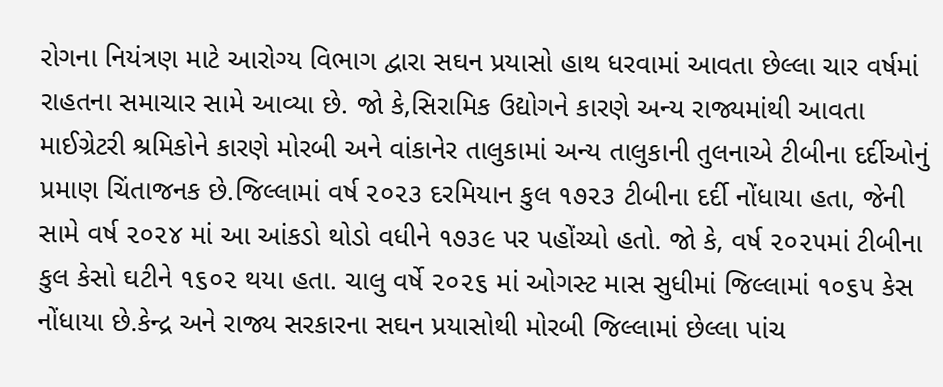રોગના નિયંત્રણ માટે આરોગ્ય વિભાગ દ્વારા સઘન પ્રયાસો હાથ ધરવામાં આવતા છેલ્લા ચાર વર્ષમાં રાહતના સમાચાર સામે આવ્યા છે. જો કે,સિરામિક ઉદ્યોગને કારણે અન્ય રાજ્યમાંથી આવતા માઈગ્રેટરી શ્રમિકોને કારણે મોરબી અને વાંકાનેર તાલુકામાં અન્ય તાલુકાની તુલનાએ ટીબીના દર્દીઓનું પ્રમાણ ચિંતાજનક છે.જિલ્લામાં વર્ષ ૨૦૨૩ દરમિયાન કુલ ૧૭૨૩ ટીબીના દર્દી નોંધાયા હતા, જેની સામે વર્ષ ૨૦૨૪ માં આ આંકડો થોડો વધીને ૧૭૩૯ પર પહોંચ્યો હતો. જો કે, વર્ષ ૨૦૨૫માં ટીબીના કુલ કેસો ઘટીને ૧૬૦૨ થયા હતા. ચાલુ વર્ષે ૨૦૨૬ માં ઓગસ્ટ માસ સુધીમાં જિલ્લામાં ૧૦૬૫ કેસ નોંધાયા છે.કેન્દ્ર અને રાજ્ય સરકારના સઘન પ્રયાસોથી મોરબી જિલ્લામાં છેલ્લા પાંચ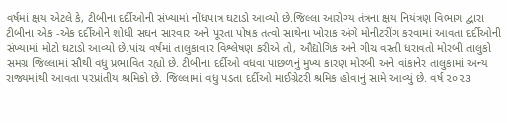વર્ષમાં ક્ષય એટલે કે, ટીબીના દર્દીઓની સંખ્યામાં નોંધપાત્ર ઘટાડો આવ્યો છે.જિલ્લા આરોગ્ય તંત્રના ક્ષય નિયંત્રણ વિભાગ દ્વારા ટીબીના એક -એક દર્દીઓને શોધી સઘન સારવાર અને પૂરતા પોષક તત્વો સાથેના ખોરાક અંગે મોનીટરીંગ કરવામાં આવતા દર્દીઓની સંખ્યામાં મોટો ઘટાડો આવ્યો છે.પાંચ વર્ષમાં તાલુકાવાર વિશ્લેષણ કરીએ તો, ઔદ્યોગિક અને ગીચ વસ્તી ધરાવતો મોરબી તાલુકો સમગ્ર જિલ્લામાં સૌથી વધુ પ્રભાવિત રહ્યો છે. ટીબીના દર્દીઓ વધવા પાછળનું મુખ્ય કારણ મોરબી અને વાંકાનેર તાલુકામાં અન્ય રાજ્યમાંથી આવતા પરપ્રાંતીય શ્રમિકો છે. જિલ્લામાં વધુ પડતા દર્દીઓ માઈગ્રેટરી શ્રમિક હોવાનું સામે આવ્યું છે. વર્ષ ૨૦૨૩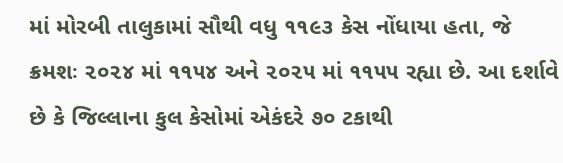માં મોરબી તાલુકામાં સૌથી વધુ ૧૧૯૩ કેસ નોંધાયા હતા, જે ક્રમશઃ ૨૦૨૪ માં ૧૧૫૪ અને ૨૦૨૫ માં ૧૧૫૫ રહ્યા છે. આ દર્શાવે છે કે જિલ્લાના કુલ કેસોમાં એકંદરે ૭૦ ટકાથી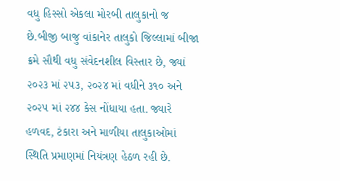વધુ હિસ્સો એકલા મોરબી તાલુકાનો જ છે.બીજી બાજુ વાંકાનેર તાલુકો જિલ્લામાં બીજા ક્રમે સૌથી વધુ સંવેદનશીલ વિસ્તાર છે, જ્યાં ૨૦૨૩ માં ૨૫૩, ૨૦૨૪ માં વધીને ૩૧૦ અને ૨૦૨૫ માં ૨૪૪ કેસ નોંધાયા હતા. જ્યારે હળવદ, ટંકારા અને માળીયા તાલુકાઓમાં સ્થિતિ પ્રમાણમાં નિયંત્રણ હેઠળ રહી છે.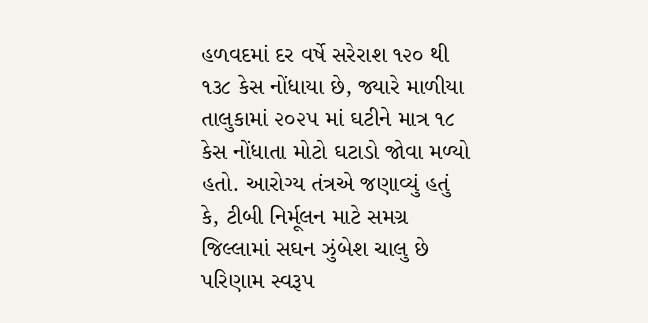હળવદમાં દર વર્ષે સરેરાશ ૧૨૦ થી ૧૩૮ કેસ નોંધાયા છે, જ્યારે માળીયા તાલુકામાં ૨૦૨૫ માં ઘટીને માત્ર ૧૮ કેસ નોંધાતા મોટો ઘટાડો જોવા મળ્યો હતો. આરોગ્ય તંત્રએ જણાવ્યું હતું કે, ટીબી નિર્મૂલન માટે સમગ્ર જિલ્લામાં સઘન ઝુંબેશ ચાલુ છે પરિણામ સ્વરૂપ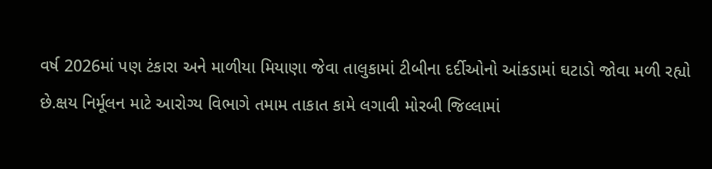વર્ષ 2026માં પણ ટંકારા અને માળીયા મિયાણા જેવા તાલુકામાં ટીબીના દર્દીઓનો આંકડામાં ઘટાડો જોવા મળી રહ્યો છે.ક્ષય નિર્મૂલન માટે આરોગ્ય વિભાગે તમામ તાકાત કામે લગાવી મોરબી જિલ્લામાં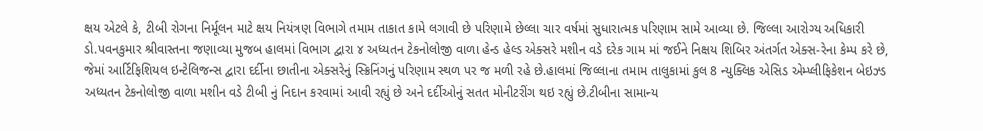ક્ષય એટલે કે, ટીબી રોગના નિર્મૂલન માટે ક્ષય નિયંત્રણ વિભાગે તમામ તાકાત કામે લગાવી છે પરિણામે છેલ્લા ચાર વર્ષમાં સુધારાત્મક પરિણામ સામે આવ્યા છે. જિલ્લા આરોગ્ય અધિકારી ડો.પવનકુમાર શ્રીવાસ્તના જણાવ્યા મુજબ હાલમાં વિભાગ દ્વારા ૪ અધ્યતન ટેકનોલોજી વાળા હેન્ડ હેલ્ડ એક્સરે મશીન વડે દરેક ગામ માં જઈને નિક્ષય શિબિર અંતર્ગત એક્સ-રેના કેમ્પ કરે છે, જેમાં આર્ટિફિશિયલ ઇન્ટેલિજન્સ દ્વારા દર્દીના છાતીના એક્સરેનું સ્ક્રિનિંગનું પરિણામ સ્થળ પર જ મળી રહે છે.હાલમાં જિલ્લાના તમામ તાલુકામાં કુલ 8 ન્યુક્લિક એસિડ એમ્પ્લીફિકેશન બેઇઝ્ડ અધ્યતન ટેકનોલોજી વાળા મશીન વડે ટીબી નું નિદાન કરવામાં આવી રહ્યું છે અને દર્દીઓનું સતત મોનીટરીંગ થઇ રહ્યું છે.ટીબીના સામાન્ય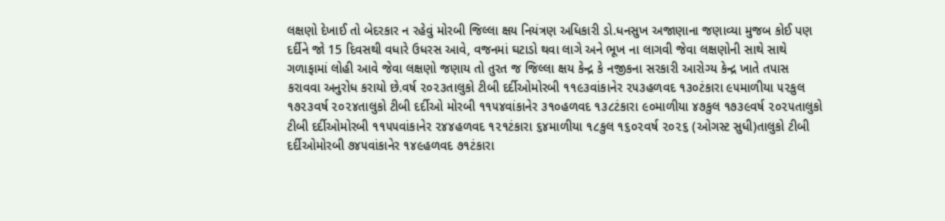લક્ષણો દેખાઈ તો બેદરકાર ન રહેવું મોરબી જિલ્લા ક્ષય નિયંત્રણ અધિકારી ડો.ધનસુખ અજાણાના જણાવ્યા મુજબ કોઈ પણ દર્દીને જો 15 દિવસથી વધારે ઉધરસ આવે, વજનમાં ઘટાડો થવા લાગે અને ભૂખ ના લાગવી જેવા લક્ષણોની સાથે સાથે ગળાફામાં લોહી આવે જેવા લક્ષણો જણાય તો તુરત જ જિલ્લા ક્ષય કેન્દ્ર કે નજીકના સરકારી આરોગ્ય કેન્દ્ર ખાતે તપાસ કરાવવા અનુરોધ કરાયો છે.વર્ષ ૨૦૨૩તાલુકો ટીબી દર્દીઓમોરબી ૧૧૯૩વાંકાનેર ૨૫૩હળવદ ૧૩૦ટંકારા ૯૫માળીયા ૫૨કુલ ૧૭૨૩વર્ષ ૨૦૨૪તાલુકો ટીબી દર્દીઓ મોરબી ૧૧૫૪વાંકાનેર ૩૧૦હળવદ ૧૩૮ટંકારા ૯૦માળીયા ૪૭કુલ ૧૭૩૯વર્ષ ૨૦૨૫તાલુકો ટીબી દર્દીઓમોરબી ૧૧૫૫વાંકાનેર ૨૪૪હળવદ ૧૨૧ટંકારા ૬૪માળીયા ૧૮કુલ ૧૬૦૨વર્ષ ૨૦૨૬ (ઓગસ્ટ સુધી)તાલુકો ટીબી દર્દીઓમોરબી ૭૪૫વાંકાનેર ૧૪૯હળવદ ૭૧ટંકારા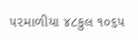૫૨માળીયા ૪૮કુલ ૧૦૬૫